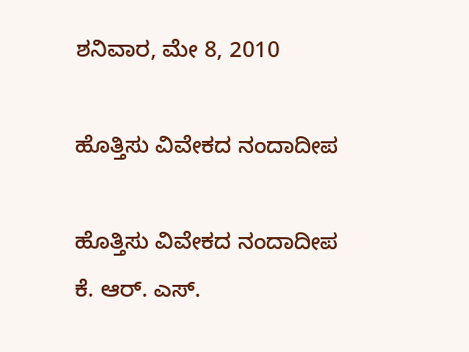ಶನಿವಾರ, ಮೇ 8, 2010

ಹೊತ್ತಿಸು ವಿವೇಕದ ನಂದಾದೀಪ

ಹೊತ್ತಿಸು ವಿವೇಕದ ನಂದಾದೀಪ
ಕೆ. ಆರ್. ಎಸ್.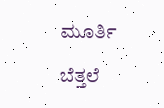ಮೂರ್ತಿ

ಬೆತ್ತಲೆ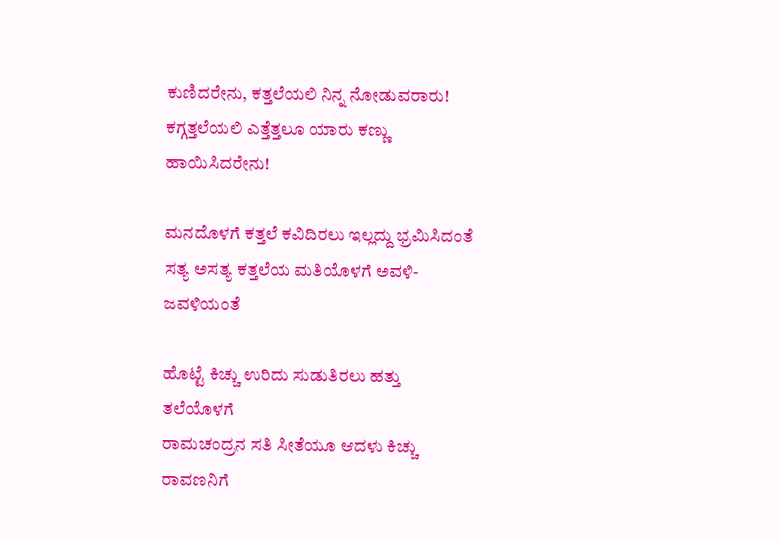ಕುಣಿದರೇನು, ಕತ್ತಲೆಯಲಿ ನಿನ್ನ ನೋಡುವರಾರು!
ಕಗ್ಗತ್ತಲೆಯಲಿ ಎತ್ತೆತ್ತಲೂ ಯಾರು ಕಣ್ಣು ಹಾಯಿಸಿದರೇನು!

ಮನದೊಳಗೆ ಕತ್ತಲೆ ಕವಿದಿರಲು ಇಲ್ಲದ್ದು ಭ್ರಮಿಸಿದಂತೆ
ಸತ್ಯ ಅಸತ್ಯ ಕತ್ತಲೆಯ ಮತಿಯೊಳಗೆ ಅವಳಿ-ಜವಳಿಯಂತೆ

ಹೊಟ್ಟೆ ಕಿಚ್ಚು ಉರಿದು ಸುಡುತಿರಲು ಹತ್ತು ತಲೆಯೊಳಗೆ
ರಾಮಚಂದ್ರನ ಸತಿ ಸೀತೆಯೂ ಆದಳು ಕಿಚ್ಚು ರಾವಣನಿಗೆ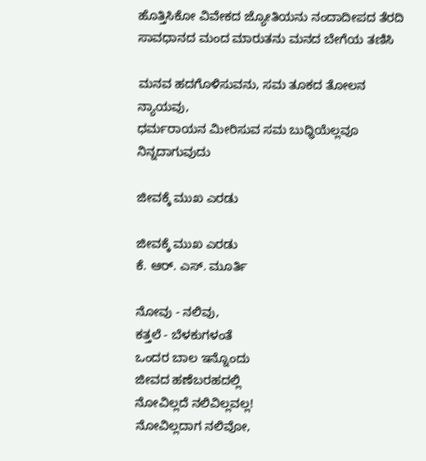ಹೊತ್ತಿಸಿಕೋ ವಿವೇಕದ ಜ್ಯೋತಿಯನು ನಂದಾದೀಪದ ತೆರದಿ
ಸಾವಧಾನದ ಮಂದ ಮಾರುತನು ಮನದ ಬೇಗೆಯ ತಣಿಸಿ

ಮನವ ಹದಗೊಳಿಸುವನು, ಸಮ ತೂಕದ ತೋಲನ ನ್ಯಾಯವು,
ಧರ್ಮರಾಯನ ಮೀರಿಸುವ ಸಮ ಬುಧ್ಧಿಯೆಲ್ಲವೂ ನಿನ್ನದಾಗುವುದು

ಜೀವಕ್ಕೆ ಮುಖ ಎರಡು

ಜೀವಕ್ಕೆ ಮುಖ ಎರಡು
ಕೆ. ಆರ್. ಎಸ್. ಮೂರ್ತಿ

ನೋವು - ನಲಿವು,
ಕತ್ತಲೆ - ಬೆಳಕುಗಳಂತೆ
ಒಂದರ ಬಾಲ ಇನ್ನೊಂದು
ಜೀವದ ಹಣೆಬರಹದಲ್ಲಿ
ನೋವಿಲ್ಲದೆ ನಲಿವಿಲ್ಲವಲ್ಲ!
ನೋವಿಲ್ಲದಾಗ ನಲಿವೋ,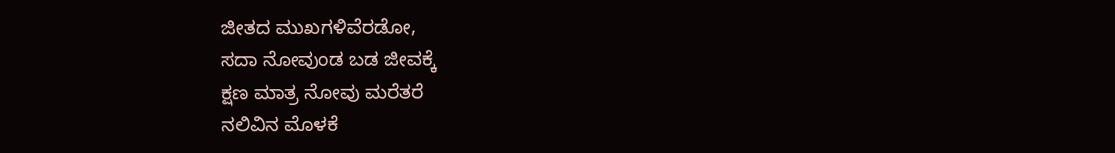ಜೀತದ ಮುಖಗಳಿವೆರಡೋ,
ಸದಾ ನೋವುಂಡ ಬಡ ಜೀವಕ್ಕೆ
ಕ್ಷಣ ಮಾತ್ರ ನೋವು ಮರೆತರೆ
ನಲಿವಿನ ಮೊಳಕೆ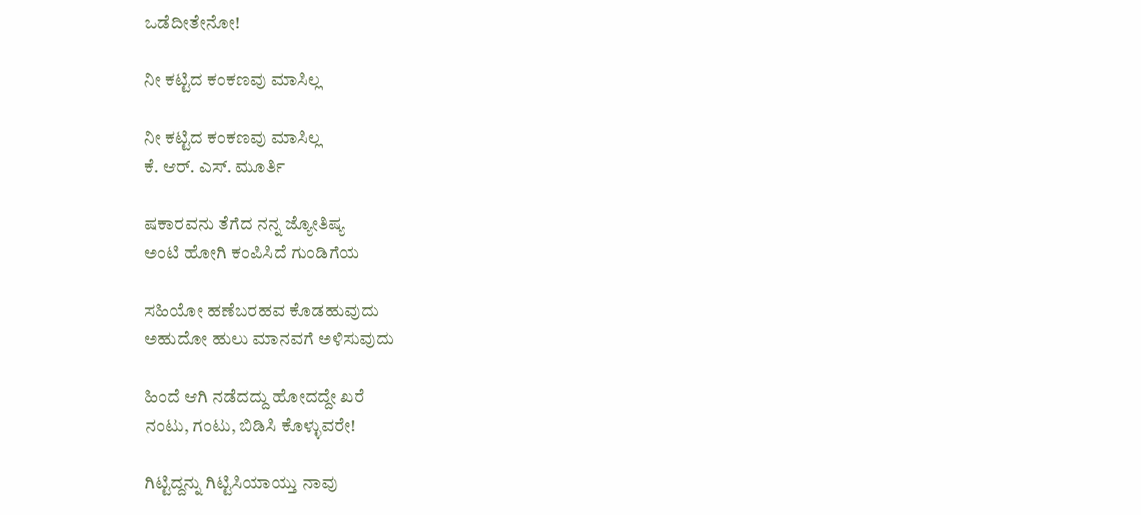ಒಡೆದೀತೇನೋ!

ನೀ ಕಟ್ಟಿದ ಕಂಕಣವು ಮಾಸಿಲ್ಲ

ನೀ ಕಟ್ಟಿದ ಕಂಕಣವು ಮಾಸಿಲ್ಲ
ಕೆ. ಆರ್. ಎಸ್. ಮೂರ್ತಿ

ಷಕಾರವನು ತೆಗೆದ ನನ್ನ ಜ್ಯೋತಿಷ್ಯ
ಅಂಟಿ ಹೋಗಿ ಕಂಪಿಸಿದೆ ಗುಂಡಿಗೆಯ

ಸಹಿಯೋ ಹಣೆಬರಹವ ಕೊಡಹುವುದು
ಅಹುದೋ ಹುಲು ಮಾನವಗೆ ಅಳಿಸುವುದು

ಹಿಂದೆ ಆಗಿ ನಡೆದದ್ದು ಹೋದದ್ದೇ ಖರೆ
ನಂಟು, ಗಂಟು, ಬಿಡಿಸಿ ಕೊಳ್ಳುವರೇ!

ಗಿಟ್ಟಿದ್ದನ್ನು ಗಿಟ್ಟಿಸಿಯಾಯ್ತು ನಾವು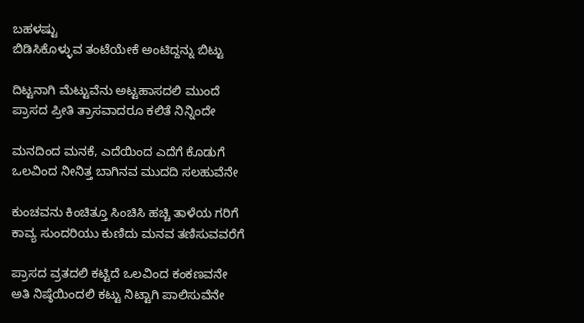ಬಹಳಷ್ಟು
ಬಿಡಿಸಿಕೊಳ್ಳುವ ತಂಟೆಯೇಕೆ ಅಂಟಿದ್ದನ್ನು ಬಿಟ್ಟು

ದಿಟ್ಟನಾಗಿ ಮೆಟ್ಟುವೆನು ಅಟ್ಟಹಾಸದಲಿ ಮುಂದೆ
ಪ್ರಾಸದ ಪ್ರೀತಿ ತ್ರಾಸವಾದರೂ ಕಲಿತೆ ನಿನ್ನಿಂದೇ

ಮನದಿಂದ ಮನಕೆ, ಎದೆಯಿಂದ ಎದೆಗೆ ಕೊಡುಗೆ
ಒಲವಿಂದ ನೀನಿತ್ತ ಬಾಗಿನವ ಮುದದಿ ಸಲಹುವೆನೇ

ಕುಂಚವನು ಕಿಂಚಿತ್ತೂ ಸಿಂಚಿಸಿ ಹಚ್ಚಿ ತಾಳೆಯ ಗರಿಗೆ
ಕಾವ್ಯ ಸುಂದರಿಯು ಕುಣಿದು ಮನವ ತಣಿಸುವವರೆಗೆ

ಪ್ರಾಸದ ವ್ರತದಲಿ ಕಟ್ಟಿದೆ ಒಲವಿಂದ ಕಂಕಣವನೇ
ಅತಿ ನಿಷ್ಠೆಯಿಂದಲಿ ಕಟ್ಟು ನಿಟ್ಟಾಗಿ ಪಾಲಿಸುವೆನೇ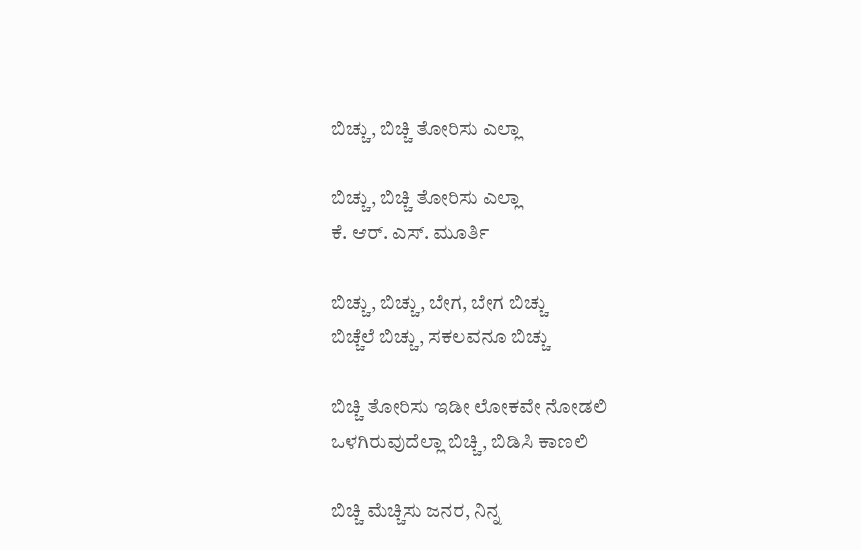ಬಿಚ್ಚು, ಬಿಚ್ಚಿ ತೋರಿಸು ಎಲ್ಲಾ

ಬಿಚ್ಚು, ಬಿಚ್ಚಿ ತೋರಿಸು ಎಲ್ಲಾ
ಕೆ. ಆರ್. ಎಸ್. ಮೂರ್ತಿ

ಬಿಚ್ಚು, ಬಿಚ್ಚು, ಬೇಗ, ಬೇಗ ಬಿಚ್ಚು
ಬಿಚ್ಚೆಲೆ ಬಿಚ್ಚು, ಸಕಲವನೂ ಬಿಚ್ಚು

ಬಿಚ್ಚಿ ತೋರಿಸು ಇಡೀ ಲೋಕವೇ ನೋಡಲಿ
ಒಳಗಿರುವುದೆಲ್ಲಾ ಬಿಚ್ಚಿ, ಬಿಡಿಸಿ ಕಾಣಲಿ

ಬಿಚ್ಚಿ ಮೆಚ್ಚಿಸು ಜನರ, ನಿನ್ನ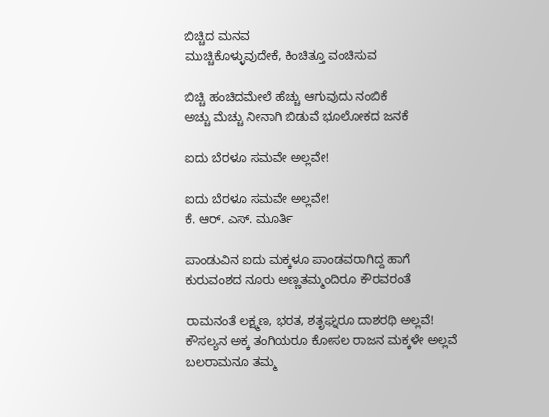ಬಿಚ್ಚಿದ ಮನವ
ಮುಚ್ಚಿಕೊಳ್ಳುವುದೇಕೆ, ಕಿಂಚಿತ್ತೂ ವಂಚಿಸುವ

ಬಿಚ್ಚಿ ಹಂಚಿದಮೇಲೆ ಹೆಚ್ಚು ಆಗುವುದು ನಂಬಿಕೆ
ಅಚ್ಚು ಮೆಚ್ಚು ನೀನಾಗಿ ಬಿಡುವೆ ಭೂಲೋಕದ ಜನಕೆ

ಐದು ಬೆರಳೂ ಸಮವೇ ಅಲ್ಲವೇ!

ಐದು ಬೆರಳೂ ಸಮವೇ ಅಲ್ಲವೇ!
ಕೆ. ಆರ್. ಎಸ್. ಮೂರ್ತಿ

ಪಾಂಡುವಿನ ಐದು ಮಕ್ಕಳೂ ಪಾಂಡವರಾಗಿದ್ದ ಹಾಗೆ
ಕುರುವಂಶದ ನೂರು ಅಣ್ಣತಮ್ಮಂದಿರೂ ಕೌರವರಂತೆ

ರಾಮನಂತೆ ಲಕ್ಷ್ಮಣ, ಭರತ, ಶತೃಘ್ನರೂ ದಾಶರಥಿ ಅಲ್ಲವೆ!
ಕೌಸಲ್ಯನ ಅಕ್ಕ ತಂಗಿಯರೂ ಕೋಸಲ ರಾಜನ ಮಕ್ಕಳೇ ಅಲ್ಲವೆ
ಬಲರಾಮನೂ ತಮ್ಮ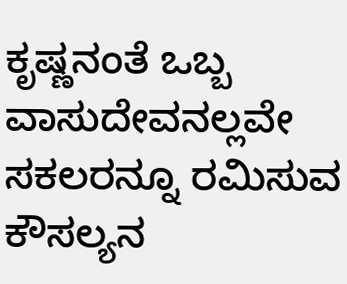ಕೃಷ್ಣನಂತೆ ಒಬ್ಬ ವಾಸುದೇವನಲ್ಲವೇ
ಸಕಲರನ್ನೂ ರಮಿಸುವ ಕೌಸಲ್ಯನ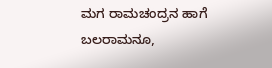ಮಗ ರಾಮಚಂದ್ರನ ಹಾಗೆ
ಬಲರಾಮನೂ,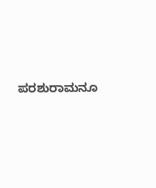ಪರಶುರಾಮನೂ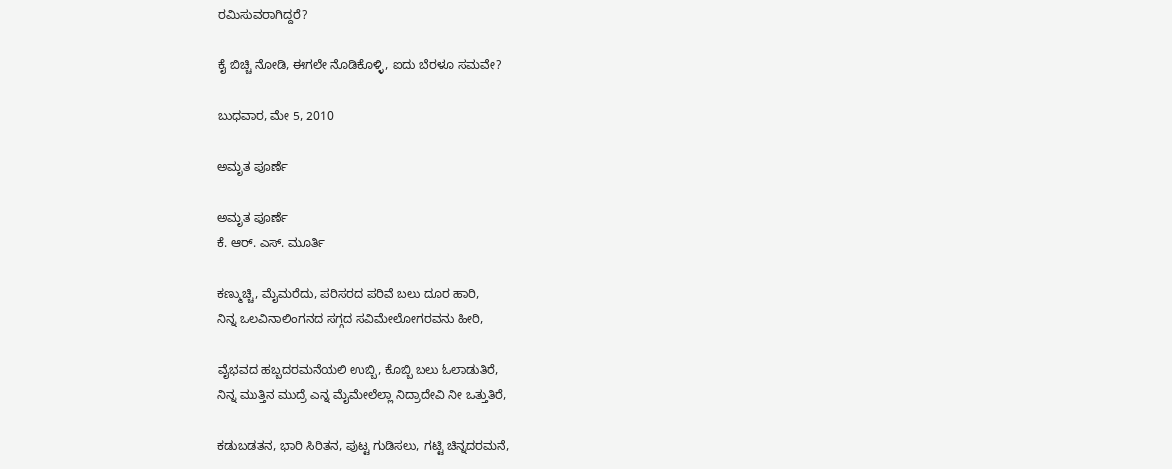ರಮಿಸುವರಾಗಿದ್ದರೆ?

ಕೈ ಬಿಚ್ಚಿ ನೋಡಿ, ಈಗಲೇ ನೊಡಿಕೊಳ್ಳಿ, ಐದು ಬೆರಳೂ ಸಮವೇ?

ಬುಧವಾರ, ಮೇ 5, 2010

ಅಮೃತ ಪೂರ್ಣೆ

ಅಮೃತ ಪೂರ್ಣೆ
ಕೆ. ಆರ್. ಎಸ್. ಮೂರ್ತಿ

ಕಣ್ಮುಚ್ಚಿ, ಮೈಮರೆದು, ಪರಿಸರದ ಪರಿವೆ ಬಲು ದೂರ ಹಾರಿ,
ನಿನ್ನ ಒಲವಿನಾಲಿಂಗನದ ಸಗ್ಗದ ಸವಿಮೇಲೋಗರವನು ಹೀರಿ,

ವೈಭವದ ಹಬ್ಬದರಮನೆಯಲಿ ಉಬ್ಬಿ, ಕೊಬ್ಬಿ ಬಲು ಓಲಾಡುತಿರೆ,
ನಿನ್ನ ಮುತ್ತಿನ ಮುದ್ರೆ ಎನ್ನ ಮೈಮೇಲೆಲ್ಲಾ ನಿದ್ರಾದೇವಿ ನೀ ಒತ್ತುತಿರೆ,

ಕಡುಬಡತನ, ಭಾರಿ ಸಿರಿತನ, ಪುಟ್ಟ ಗುಡಿಸಲು, ಗಟ್ಟಿ ಚಿನ್ನದರಮನೆ,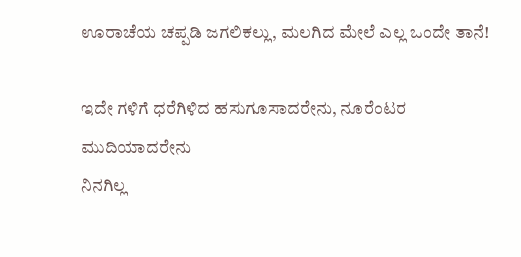ಊರಾಚೆಯ ಚಪ್ಪಡಿ ಜಗಲಿಕಲ್ಲು, ಮಲಗಿದ ಮೇಲೆ ಎಲ್ಲ ಒಂದೇ ತಾನೆ!

ಇದೇ ಗಳಿಗೆ ಧರೆಗಿಳಿದ ಹಸುಗೂಸಾದರೇನು, ನೂರೆಂಟರ ಮುದಿಯಾದರೇನು
ನಿನಗಿಲ್ಲ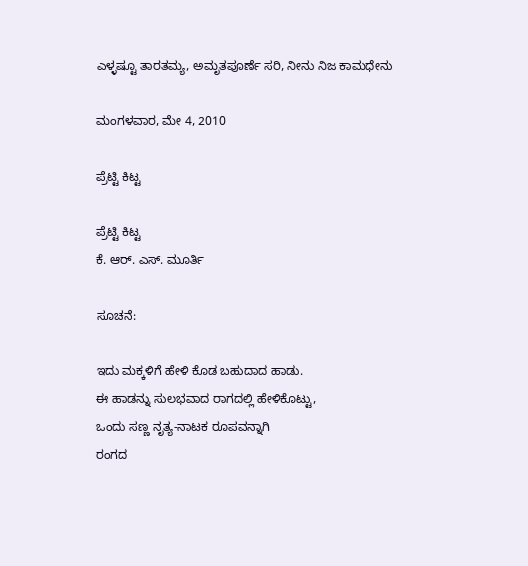ಎಳ್ಳಷ್ಟೂ ತಾರತಮ್ಯ, ಅಮೃತಪೂರ್ಣೆ ಸರಿ, ನೀನು ನಿಜ ಕಾಮಧೇನು

ಮಂಗಳವಾರ, ಮೇ 4, 2010

ಪ್ರೆಟ್ಟಿ ಕಿಟ್ಟ

ಪ್ರೆಟ್ಟಿ ಕಿಟ್ಟ
ಕೆ. ಆರ್. ಎಸ್. ಮೂರ್ತಿ

ಸೂಚನೆ:

ಇದು ಮಕ್ಕಳಿಗೆ ಹೇಳಿ ಕೊಡ ಬಹುದಾದ ಹಾಡು.
ಈ ಹಾಡನ್ನು ಸುಲಭವಾದ ರಾಗದಲ್ಲಿ ಹೇಳಿಕೊಟ್ಟು,
ಒಂದು ಸಣ್ಣ ನೃತ್ಯ-ನಾಟಕ ರೂಪವನ್ನಾಗಿ
ರಂಗದ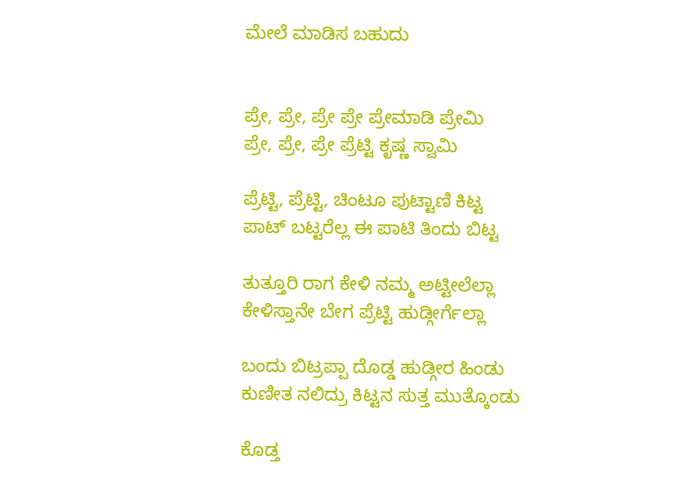ಮೇಲೆ ಮಾಡಿಸ ಬಹುದು


ಪ್ರೇ, ಪ್ರೇ, ಪ್ರೇ ಪ್ರೇ ಪ್ರೇಮಾಡಿ ಪ್ರೇಮಿ
ಪ್ರೇ, ಪ್ರೇ, ಪ್ರೇ ಪ್ರೆಟ್ಟಿ ಕೃಷ್ಣ ಸ್ವಾಮಿ

ಪ್ರೆಟ್ಟಿ, ಪ್ರೆಟ್ಟಿ, ಚಿಂಟೂ ಪುಟ್ಟಾಣಿ ಕಿಟ್ಟ
ಪಾಟ್ ಬಟ್ಟರೆಲ್ಲ ಈ ಪಾಟಿ ತಿಂದು ಬಿಟ್ಟ

ತುತ್ತೂರಿ ರಾಗ ಕೇಳಿ ನಮ್ಮ ಅಟ್ಟೀಲೆಲ್ಲಾ
ಕೇಳಿಸ್ತಾನೇ ಬೇಗ ಪ್ರೆಟ್ಟಿ ಹುಡ್ಗೀರ್ಗೆಲ್ಲಾ

ಬಂದು ಬಿಟ್ರಪ್ಪಾ ದೊಡ್ಡ ಹುಡ್ಗೀರ ಹಿಂಡು
ಕುಣೀತ ನಲಿದ್ರು ಕಿಟ್ಟನ ಸುತ್ತ ಮುತ್ಕೊಂಡು

ಕೊಡ್ತ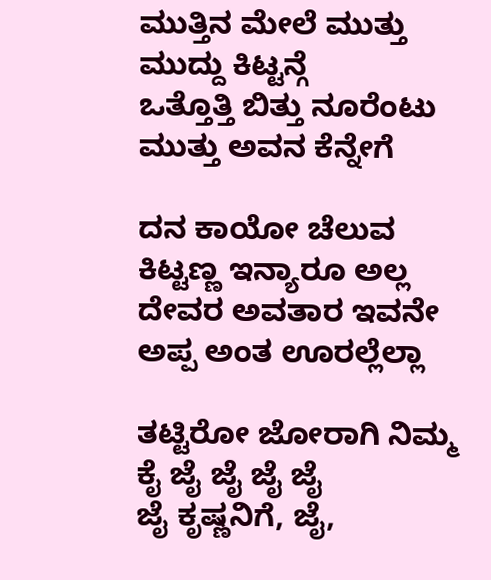ಮುತ್ತಿನ ಮೇಲೆ ಮುತ್ತು ಮುದ್ದು ಕಿಟ್ಟನ್ಗೆ
ಒತ್ತೊತ್ತಿ ಬಿತ್ತು ನೂರೆಂಟು ಮುತ್ತು ಅವನ ಕೆನ್ನೇಗೆ

ದನ ಕಾಯೋ ಚೆಲುವ ಕಿಟ್ಟಣ್ಣ ಇನ್ಯಾರೂ ಅಲ್ಲ
ದೇವರ ಅವತಾರ ಇವನೇ ಅಪ್ಪ ಅಂತ ಊರಲ್ಲೆಲ್ಲಾ

ತಟ್ಟಿರೋ ಜೋರಾಗಿ ನಿಮ್ಮ ಕೈ ಜೈ ಜೈ ಜೈ ಜೈ
ಜೈ ಕೃಷ್ಣನಿಗೆ, ಜೈ,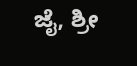ಜೈ, ಶ್ರೀ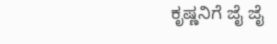ಕೃಷ್ಣನಿಗೆ ಜೈ ಜೈ